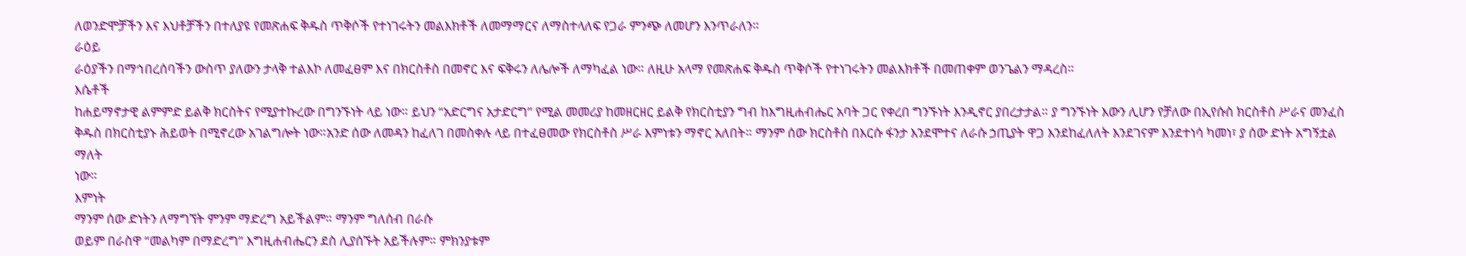ለወንድሞቻችን እና እህቶቻችን በተለያዩ የመጽሐፍ ቅዱስ ጥቅሶች የተነገሩትን መልእክቶች ለመማማርና ለማስተላለፍ የጋራ ምንጭ ለመሆን እንጥራለን።
ራዕይ
ራዕያችን በማኅበረሰባችን ውስጥ ያለውን ታላቅ ተልእኮ ለመፈፀም እና በክርስቶስ በመኖር እና ፍቅሩን ለሌሎች ለማካፈል ነው። ለዚሁ አላማ የመጽሐፍ ቅዱስ ጥቅሶች የተነገሩትን መልእክቶች በመጠቀም ወንጌልን ማዳረስ።
እሴቶች
ከሐይማኖታዊ ልምምድ ይልቅ ክርስትና የሚያተኩረው በግንኙነት ላይ ነው። ይህን “አድርግና አታድርግ” የሚል መመሪያ ከመዘርዘር ይልቅ የክርስቲያን ግብ ከእግዚሐብሔር አባት ጋር የቀረበ ግንኙነት እንዲኖር ያበረታታል። ያ ግንኙነት እውን ሊሆን የቻለው በኢየሱስ ክርስቶስ ሥራና መንፈስ ቅዱስ በክርስቲያኑ ሕይወት በሚኖረው አገልግሎት ነው።አንድ ሰው ለመዳን ከፈለገ በመስቀሉ ላይ በተፈፀመው የክርስቶስ ሥራ እምነቱን ማኖር አለበት። ማንም ሰው ክርስቶስ በእርሱ ፋንታ እንደሞተና ለራሱ ኃጢያት ዋጋ እንደከፈለለት እንደገናም እንደተነሳ ካመነ፣ ያ ሰው ድነት አግኝቷል ማለት
ነው።
እምነት
ማንም ሰው ድነትን ለማግኘት ምንም ማድረግ አይችልም። ማንም ግለሰብ በራሱ
ወይም በራስዋ “መልካም በማድረግ” እግዚሐብሔርን ደስ ሊያሰኙት አይችሉም። ምክንያቱም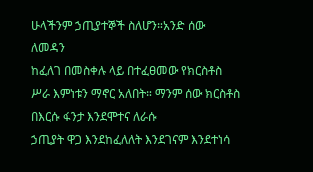ሁላችንም ኃጢያተኞች ስለሆን።አንድ ሰው ለመዳን
ከፈለገ በመስቀሉ ላይ በተፈፀመው የክርስቶስ ሥራ እምነቱን ማኖር አለበት። ማንም ሰው ክርስቶስ በእርሱ ፋንታ እንደሞተና ለራሱ
ኃጢያት ዋጋ እንደከፈለለት እንደገናም እንደተነሳ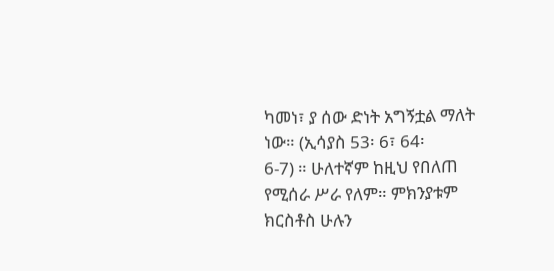ካመነ፣ ያ ሰው ድነት አግኝቷል ማለት ነው። (ኢሳያስ 53፡ 6፣ 64፡
6-7) ። ሁለተኛም ከዚህ የበለጠ የሚሰራ ሥራ የለም። ምክንያቱም ክርስቶስ ሁሉን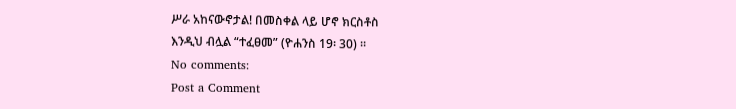ሥራ አከናውኖታል! በመስቀል ላይ ሆኖ ክርስቶስ
እንዲህ ብሏል “ተፈፀመ” (ዮሐንስ 19፡ 30) ።
No comments:
Post a Comment